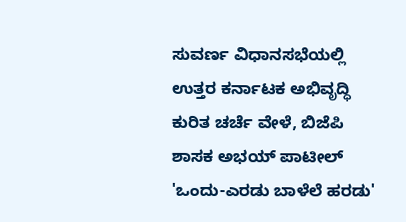ಸುವರ್ಣ ವಿಧಾನಸಭೆಯಲ್ಲಿ ಉತ್ತರ ಕರ್ನಾಟಕ ಅಭಿವೃದ್ಧಿ ಕುರಿತ ಚರ್ಚೆ ವೇಳೆ, ಬಿಜೆಪಿ ಶಾಸಕ ಅಭಯ್ ಪಾಟೀಲ್ 'ಒಂದು-ಎರಡು ಬಾಳೆಲೆ ಹರಡು'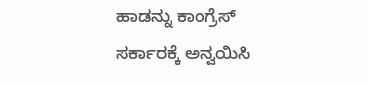ಹಾಡನ್ನು ಕಾಂಗ್ರೆಸ್ ಸರ್ಕಾರಕ್ಕೆ ಅನ್ವಯಿಸಿ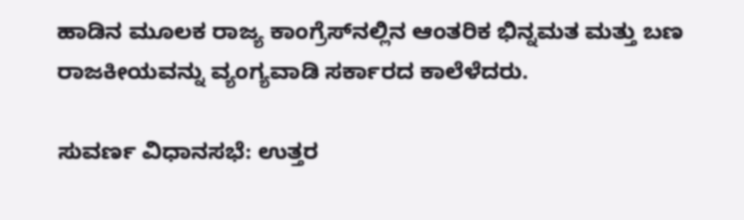ಹಾಡಿನ ಮೂಲಕ ರಾಜ್ಯ ಕಾಂಗ್ರೆಸ್‌ನಲ್ಲಿನ ಆಂತರಿಕ ಭಿನ್ನಮತ ಮತ್ತು ಬಣ ರಾಜಕೀಯವನ್ನು ವ್ಯಂಗ್ಯವಾಡಿ ಸರ್ಕಾರದ ಕಾಲೆಳೆದರು.

ಸುವರ್ಣ ವಿಧಾನಸಭೆ: ಉತ್ತರ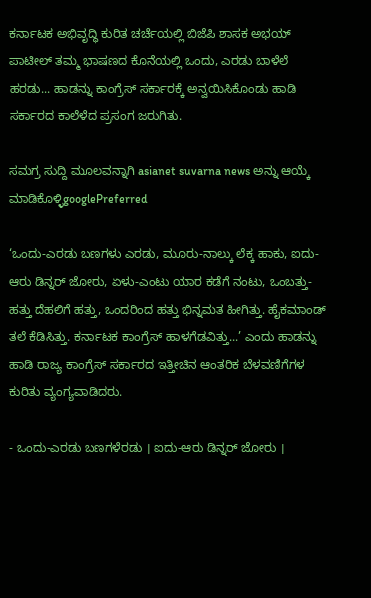ಕರ್ನಾಟಕ ಅಭಿವೃದ್ಧಿ ಕುರಿತ ಚರ್ಚೆಯಲ್ಲಿ ಬಿಜೆಪಿ ಶಾಸಕ ಅಭಯ್ ಪಾಟೀಲ್ ತಮ್ಮ ಭಾಷಣದ ಕೊನೆಯಲ್ಲಿ ಒಂದು, ಎರಡು ಬಾಳೆಲೆ ಹರಡು... ಹಾಡನ್ನು ಕಾಂಗ್ರೆಸ್‌ ಸರ್ಕಾರಕ್ಕೆ ಅನ್ವಯಿಸಿಕೊಂಡು ಹಾಡಿ ಸರ್ಕಾರದ ಕಾಲೆಳೆದ ಪ್ರಸಂಗ ಜರುಗಿತು.

ಸಮಗ್ರ ಸುದ್ದಿ ಮೂಲವನ್ನಾಗಿ asianet suvarna news ಅನ್ನು ಆಯ್ಕೆ ಮಾಡಿಕೊಳ್ಳಿgooglePreferred

‘ಒಂದು-ಎರಡು ಬಣಗಳು ಎರಡು, ಮೂರು-ನಾಲ್ಕು ಲೆಕ್ಕ ಹಾಕು, ಐದು-ಆರು ಡಿನ್ನರ್ ಜೋರು, ಏಳು-ಎಂಟು ಯಾರ ಕಡೆಗೆ ನಂಟು, ಒಂಬತ್ತು-ಹತ್ತು ದೆಹಲಿಗೆ ಹತ್ತು, ಒಂದರಿಂದ ಹತ್ತು ಭಿನ್ನಮತ ಹೀಗಿತ್ತು. ಹೈಕಮಾಂಡ್ ತಲೆ ಕೆಡಿಸಿತ್ತು. ಕರ್ನಾಟಕ ಕಾಂಗ್ರೆಸ್ ಹಾಳಗೆಡವಿತ್ತು...’ ಎಂದು ಹಾಡನ್ನು ಹಾಡಿ ರಾಜ್ಯ ಕಾಂಗ್ರೆಸ್‌ ಸರ್ಕಾರದ ಇತ್ತೀಚಿನ ಆಂತರಿಕ ಬೆಳವಣಿಗೆಗಳ ಕುರಿತು ವ್ಯಂಗ್ಯವಾಡಿದರು.

- ಒಂದು-ಎರಡು ಬಣಗಳೆರಡು । ಐದು-ಆರು ಡಿನ್ನರ್‌ ಜೋರು ।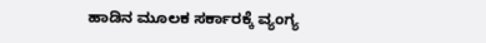ಹಾಡಿನ ಮೂಲಕ ಸರ್ಕಾರಕ್ಕೆ ವ್ಯಂಗ್ಯ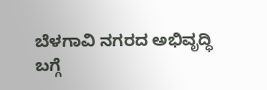ಬೆಳಗಾವಿ ನಗರದ ಅಭಿವೃದ್ಧಿ ಬಗ್ಗೆ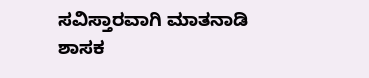ಸವಿಸ್ತಾರವಾಗಿ ಮಾತನಾಡಿ ಶಾಸಕ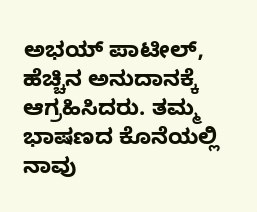ಅಭಯ್‌ ಪಾಟೀಲ್‌, ಹೆಚ್ಚಿನ ಅನುದಾನಕ್ಕೆ ಆಗ್ರಹಿಸಿದರು. ತಮ್ಮ ಭಾಷಣದ ಕೊನೆಯಲ್ಲಿ ನಾವು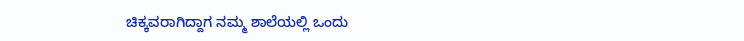ಚಿಕ್ಕವರಾಗಿದ್ದಾಗ ನಮ್ಮ ಶಾಲೆಯಲ್ಲಿ ಒಂದು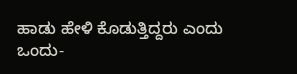ಹಾಡು ಹೇಳಿ ಕೊಡುತ್ತಿದ್ದರು ಎಂದು ಒಂದು-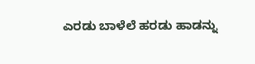ಎರಡು ಬಾಳೆಲೆ ಹರಡು ಹಾಡನ್ನು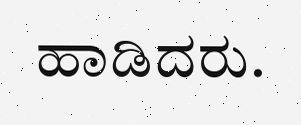ಹಾಡಿದರು.